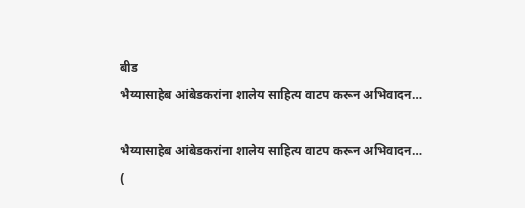बीड
भैय्यासाहेब आंबेडकरांना शालेय साहित्य वाटप करून अभिवादन…

भैय्यासाहेब आंबेडकरांना शालेय साहित्य वाटप करून अभिवादन…
(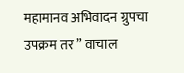महामानव अभिवादन ग्रुपचा उपक्रम तर ” वाचाल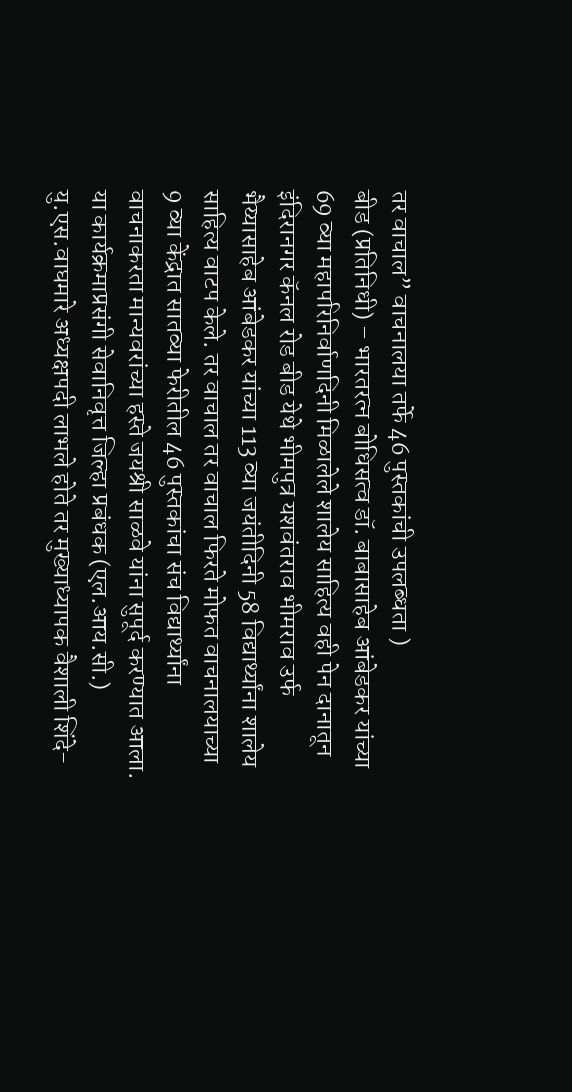तर वाचाल” वाचनालया तर्फे 46 पुस्तकांची उपलब्धता )
बीड (प्रतिनिधी) – भारतरत्न बोधिसत्व डॉ. बाबासाहेब आंबेडकर यांच्या 69 व्या महापरिनिर्वाणदिनी मिळालेले शालेय साहित्य वही पेन दानातून इंदिरानगर कॅनल रोड बीड येथे भीमपुत्र यशवंतराव भीमराव उर्फ भैय्यासाहेब आंबेडकर यांच्या 113 व्या जयंतीदिनी 58 विद्यार्थ्यांना शालेय साहित्य वाटप केले. तर वाचाल तर वाचाल फिरते मोफत वाचनालयाच्या 9 व्या केंद्रात सातव्या फेरीतील 46 पुस्तकांचा संच विद्यार्थ्यांना वाचनाकरता मान्यवरांच्या हस्ते जयश्री साळवे यांना सुपूर्द करण्यात आला.
या कार्यक्रमाप्रसंगी सेवानिवृत्त जिल्हा प्रबंधक (एल.आय.सी.) यु.एस.वाघमारे अध्यक्षपदी लाभले होते तर मुख्याध्यापक वैशाली शिंदे-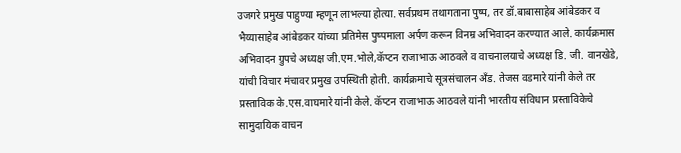उजगरे प्रमुख पाहुण्या म्हणून लाभल्या होत्या. सर्वप्रथम तथागताना पुष्प, तर डॉ.बाबासाहेब आंबेडकर व भैय्यासाहेब आंबेडकर यांच्या प्रतिमेस पुष्पमाला अर्पण करून विनम्र अभिवादन करण्यात आले. कार्यक्रमास अभिवादन ग्रुपचे अध्यक्ष जी.एम.भोले,कॅप्टन राजाभाऊ आठवले व वाचनालयाचे अध्यक्ष डि. जी. वानखेडे, यांची विचार मंचावर प्रमुख उपस्थिती होती. कार्यक्रमाचे सूत्रसंचालन अँड. तेजस वडमारे यांनी केले तर प्रस्ताविक के.एस.वाघमारे यांनी केले. कॅप्टन राजाभाऊ आठवले यांनी भारतीय संविधान प्रस्ताविकेचे सामुदायिक वाचन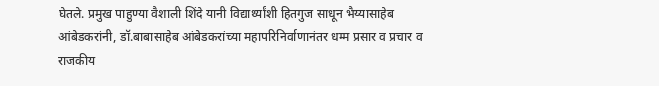घेतले. प्रमुख पाहुण्या वैशाली शिंदे यानी विद्यार्थ्यांशी हितगुज साधून भैय्यासाहेब आंबेडकरांनी, डॉ.बाबासाहेब आंबेडकरांच्या महापरिनिर्वाणानंतर धम्म प्रसार व प्रचार व राजकीय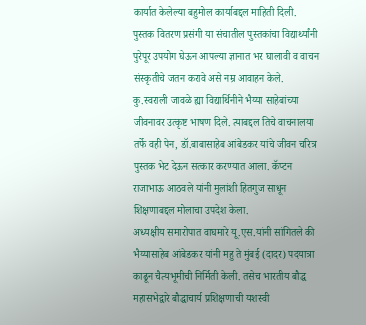कार्यात केलेल्या बहुमोल कार्याबद्दल माहिती दिली. पुस्तक वितरण प्रसंगी या संचातील पुस्तकांचा विद्यार्थ्यांनी पुरेपूर उपयोग घेऊन आपल्या ज्ञानात भर घालावी व वाचन संस्कृतीचे जतन करावे असे नम्र आवाहन केले. कु.स्वराली जावळे ह्या विद्यार्थिनीने भैय्या साहेबांच्या जीवनावर उत्कृष्ट भाषण दिले. त्याबद्दल तिचे वाचनालया तर्फे वही पेन, डॉ.बाबासाहेब आंबेडकर यांचे जीवन चरित्र पुस्तक भेट देऊन सत्कार करण्यात आला. कॅप्टन राजाभाऊ आठवले यांनी मुलांशी हितगुज साधून शिक्षणाबद्दल मोलाचा उपदेश केला.
अध्यक्षीय समारोपात वाघमारे यू.एस.यांनी सांगितले की भैय्यासाहेब आंबेडकर यांनी महु ते मुंबई (दादर) पदयात्रा काढून चैत्यभूमीची निर्मिती केली. तसेच भारतीय बौद्ध महासभेद्वारे बौद्धाचार्य प्रशिक्षणाची यशस्वी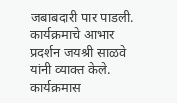जबाबदारी पार पाडली. कार्यक्रमाचे आभार प्रदर्शन जयश्री साळवे यांनी व्याक्त केले. कार्यक्रमास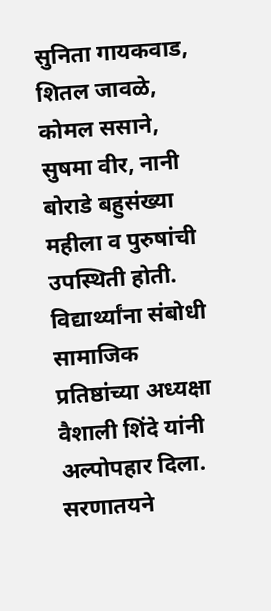सुनिता गायकवाड, शितल जावळे, कोमल ससाने, सुषमा वीर, नानी बोराडे बहुसंख्या महीला व पुरुषांची उपस्थिती होती. विद्यार्थ्यांना संबोधी सामाजिक प्रतिष्ठांच्या अध्यक्षा वैशाली शिंदे यांनी अल्पोपहार दिला. सरणातयने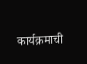कार्यक्रमाची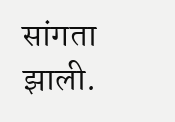सांगता झाली.